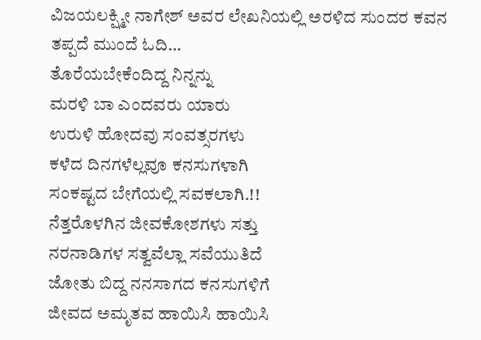ವಿಜಯಲಕ್ಷ್ಮೀ ನಾಗೇಶ್ ಅವರ ಲೇಖನಿಯಲ್ಲಿ ಅರಳಿದ ಸುಂದರ ಕವನ ತಪ್ಪದೆ ಮುಂದೆ ಓದಿ…
ತೊರೆಯಬೇಕೆಂದಿದ್ದ ನಿನ್ನನ್ನು
ಮರಳಿ ಬಾ ಎಂದವರು ಯಾರು
ಉರುಳಿ ಹೋದವು ಸಂವತ್ಸರಗಳು
ಕಳೆದ ದಿನಗಳೆಲ್ಲವೂ ಕನಸುಗಳಾಗಿ
ಸಂಕಷ್ಟದ ಬೇಗೆಯಲ್ಲಿ ಸವಕಲಾಗಿ.!!
ನೆತ್ತರೊಳಗಿನ ಜೀವಕೋಶಗಳು ಸತ್ತು
ನರನಾಡಿಗಳ ಸತ್ವವೆಲ್ಲಾ ಸವೆಯುತಿದೆ
ಜೋತು ಬಿದ್ದ ನನಸಾಗದ ಕನಸುಗಳಿಗೆ
ಜೀವದ ಅಮೃತವ ಹಾಯಿಸಿ ಹಾಯಿಸಿ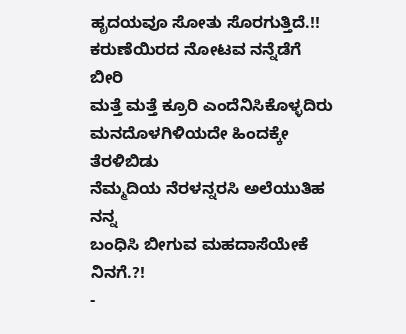ಹೃದಯವೂ ಸೋತು ಸೊರಗುತ್ತಿದೆ.!!
ಕರುಣೆಯಿರದ ನೋಟವ ನನ್ನೆಡೆಗೆ ಬೀರಿ
ಮತ್ತೆ ಮತ್ತೆ ಕ್ರೂರಿ ಎಂದೆನಿಸಿಕೊಳ್ಳದಿರು
ಮನದೊಳಗಿಳಿಯದೇ ಹಿಂದಕ್ಕೇ ತೆರಳಿಬಿಡು
ನೆಮ್ಮದಿಯ ನೆರಳನ್ನರಸಿ ಅಲೆಯುತಿಹ ನನ್ನ
ಬಂಧಿಸಿ ಬೀಗುವ ಮಹದಾಸೆಯೇಕೆ ನಿನಗೆ.?!
-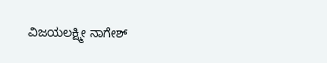ವಿಜಯಲಕ್ಷ್ಮೀ ನಾಗೇಶ್